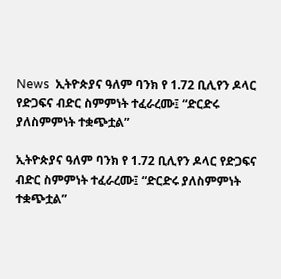News  ኢትዮጵያና ዓለም ባንክ የ 1.72 ቢሊየን ዶላር የድጋፍና ብድር ስምምነት ተፈራረሙ፤ “ድርድሩ ያለስምምነት ተቋጭቷል”

ኢትዮጵያና ዓለም ባንክ የ 1.72 ቢሊየን ዶላር የድጋፍና ብድር ስምምነት ተፈራረሙ፤ “ድርድሩ ያለስምምነት ተቋጭቷል”